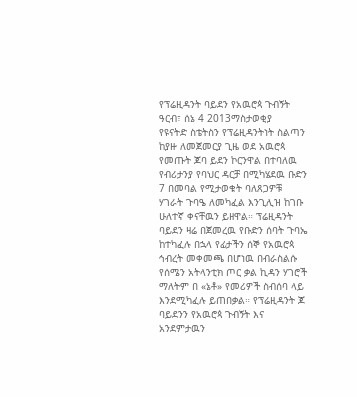የፕሬዚዳንት ባይደን የአዉሮጳ ጉብኝት
ዓርብ፣ ሰኔ 4 2013ማስታወቂያ
የዩናትድ ስቴትስን የፕሬዚዳንትነት ስልጣን ከያዙ ለመጀመርያ ጊዜ ወደ አዉሮጳ የመጡት ጆባ ይደን ኮርንዋል በተባለዉ የብሪታንያ የባህር ዳርቻ በሚካሄደዉ ቡድን 7 በመባል የሚታወቁት ባለጸጋዎቹ ሃገራት ጉባዔ ለመካፈል እንጊሊዝ ከገቡ ሁለተኛ ቀናቸዉን ይዘዋል። ፕሬዚዳንት ባይደን ዛሬ በጀመረዉ የቡድን ሰባት ጉባኤ ከተካፈሉ በኋላ የፊታችን ሰኞ የአዉሮጳ ኅብረት መቀመጫ በሆነዉ በብራስልሱ የሰሜን አትላንቲክ ጦር ቃል ኪዳን ሃገሮች ማለትም በ «ኔቶ» የመሪዎች ስብሰባ ላይ እንደሚካፈሉ ይጠበቃል። የፕሬዚዳንት ጆ ባይደንን የአዉሮጳ ጉብኝት እና አንደምታዉን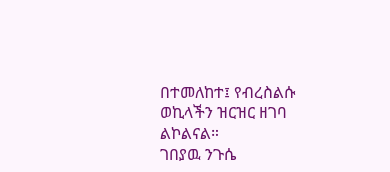በተመለከተ፤ የብረስልሱ ወኪላችን ዝርዝር ዘገባ ልኮልናል።
ገበያዉ ንጉሴ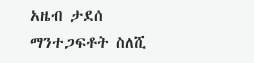አዜብ ታደሰ
ማንተጋፍቶት ስለሺ